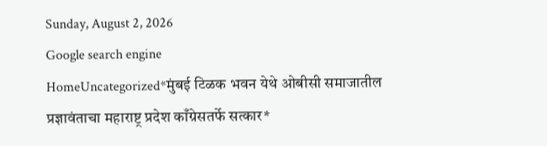Sunday, August 2, 2026
Google search engine
HomeUncategorized*मुंबई टिळक भवन येथे ओबीसी समाजातील प्रज्ञावंताचा महाराष्ट्र प्रदेश काँग्रेसतर्फे सत्कार*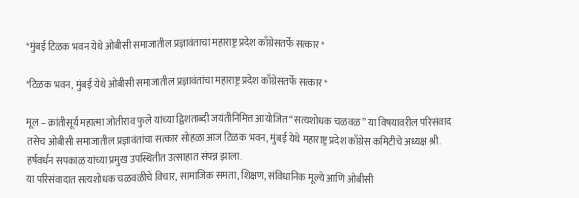*मुंबई टिळक भवन येथे ओबीसी समाजातील प्रज्ञावंताचा महाराष्ट्र प्रदेश काँग्रेसतर्फे सत्कार*

*टिळक भवन, मुंबई येथे ओबीसी समाजातील प्रज्ञावंतांचा महाराष्ट्र प्रदेश काँग्रेसतर्फे सत्कार*

मूल – क्रांतीसूर्य महात्मा जोतीराव फुले यांच्या द्विशताब्दी जयंतीनिमित्त आयोजित “सत्यशोधक चळवळ” या विषयावरील परिसंवाद तसेच ओबीसी समाजातील प्रज्ञावंतांचा सत्कार सोहळा आज टिळक भवन, मुंबई येथे महाराष्ट्र प्रदेश काँग्रेस कमिटीचे अध्यक्ष श्री. हर्षवर्धन सपकाळ यांच्या प्रमुख उपस्थितीत उत्साहात संपन्न झाला.
या परिसंवादात सत्यशोधक चळवळीचे विचार, सामाजिक समता, शिक्षण, संविधानिक मूल्ये आणि ओबीसी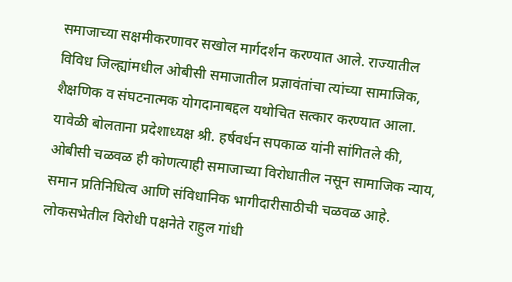समाजाच्या सक्षमीकरणावर सखोल मार्गदर्शन करण्यात आले. राज्यातील विविध जिल्ह्यांमधील ओबीसी समाजातील प्रज्ञावंतांचा त्यांच्या सामाजिक, शैक्षणिक व संघटनात्मक योगदानाबद्दल यथोचित सत्कार करण्यात आला.
यावेळी बोलताना प्रदेशाध्यक्ष श्री. हर्षवर्धन सपकाळ यांनी सांगितले की, ओबीसी चळवळ ही कोणत्याही समाजाच्या विरोधातील नसून सामाजिक न्याय, समान प्रतिनिधित्व आणि संविधानिक भागीदारीसाठीची चळवळ आहे. लोकसभेतील विरोधी पक्षनेते राहुल गांधी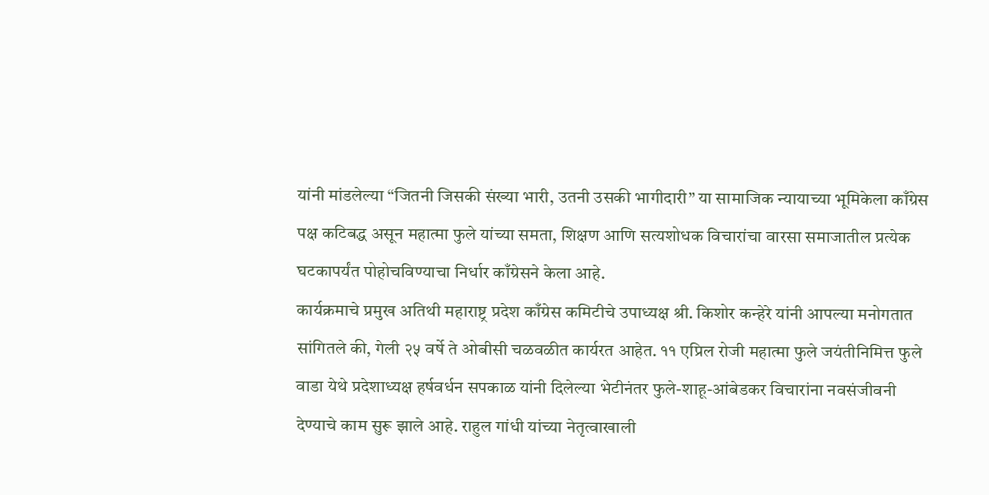यांनी मांडलेल्या “जितनी जिसकी संख्या भारी, उतनी उसकी भागीदारी” या सामाजिक न्यायाच्या भूमिकेला काँग्रेस पक्ष कटिबद्ध असून महात्मा फुले यांच्या समता, शिक्षण आणि सत्यशोधक विचारांचा वारसा समाजातील प्रत्येक घटकापर्यंत पोहोचविण्याचा निर्धार काँग्रेसने केला आहे.
कार्यक्रमाचे प्रमुख अतिथी महाराष्ट्र प्रदेश काँग्रेस कमिटीचे उपाध्यक्ष श्री. किशोर कन्हेरे यांनी आपल्या मनोगतात सांगितले की, गेली २५ वर्षे ते ओबीसी चळवळीत कार्यरत आहेत. ११ एप्रिल रोजी महात्मा फुले जयंतीनिमित्त फुले वाडा येथे प्रदेशाध्यक्ष हर्षवर्धन सपकाळ यांनी दिलेल्या भेटीनंतर फुले-शाहू-आंबेडकर विचारांना नवसंजीवनी देण्याचे काम सुरू झाले आहे. राहुल गांधी यांच्या नेतृत्वाखाली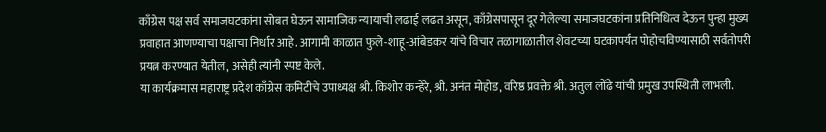काँग्रेस पक्ष सर्व समाजघटकांना सोबत घेऊन सामाजिक न्यायाची लढाई लढत असून, काँग्रेसपासून दूर गेलेल्या समाजघटकांना प्रतिनिधित्व देऊन पुन्हा मुख्य प्रवाहात आणण्याचा पक्षाचा निर्धार आहे. आगामी काळात फुले-शाहू-आंबेडकर यांचे विचार तळागाळातील शेवटच्या घटकापर्यंत पोहोचविण्यासाठी सर्वतोपरी प्रयत्न करण्यात येतील, असेही त्यांनी स्पष्ट केले.
या कार्यक्रमास महाराष्ट्र प्रदेश काँग्रेस कमिटीचे उपाध्यक्ष श्री. किशोर कन्हेरे, श्री. अनंत मोहोड, वरिष्ठ प्रवक्ते श्री. अतुल लोंढे यांची प्रमुख उपस्थिती लाभली.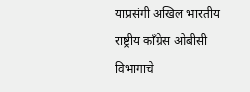याप्रसंगी अखिल भारतीय राष्ट्रीय काँग्रेस ओबीसी विभागाचे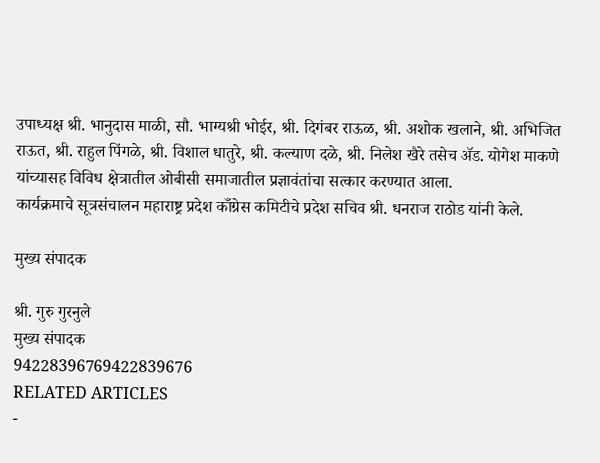उपाध्यक्ष श्री. भानुदास माळी, सौ. भाग्यश्री भोईर, श्री. दिगंबर राऊळ, श्री. अशोक खलाने, श्री. अभिजित राऊत, श्री. राहुल पिंगळे, श्री. विशाल धातुरे, श्री. कल्याण दळे, श्री. निलेश खैरे तसेच ॲड. योगेश माकणे यांच्यासह विविध क्षेत्रातील ओबीसी समाजातील प्रज्ञावंतांचा सत्कार करण्यात आला.
कार्यक्रमाचे सूत्रसंचालन महाराष्ट्र प्रदेश काँग्रेस कमिटीचे प्रदेश सचिव श्री. धनराज राठोड यांनी केले.

मुख्य संपादक

श्री. गुरु गुरनुले
मुख्य संपादक
94228396769422839676
RELATED ARTICLES
-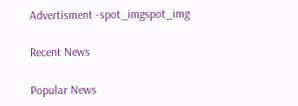Advertisment -spot_imgspot_img

Recent News

Popular News